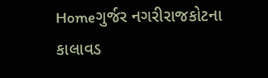Homeગુર્જર નગરીરાજકોટના કાલાવડ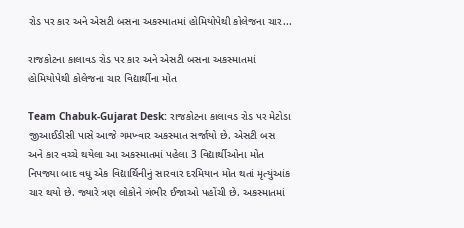રોડ પર કાર અને એસટી બસના અકસ્માતમાં હોમિયોપેથી કોલેજના ચાર...

રાજકોટના કાલાવડ રોડ પર કાર અને એસટી બસના અકસ્માતમાં હોમિયોપેથી કોલેજના ચાર વિદ્યાર્થીના મોત

Team Chabuk-Gujarat Desk: રાજકોટના કાલાવડ રોડ પર મેટોડા જીઆઈડીસી પાસે આજે ગમખ્વાર અકસ્માત સર્જાયો છે. એસટી બસ અને કાર વચ્ચે થયેલા આ અકસ્માતમાં પહેલા 3 વિદ્યાર્થીઓના મોત નિપજ્યા બાદ વધુ એક વિદ્યાર્થિનીનું સારવાર દરમિયાન મોત થતાં મૃત્યુંઆંક ચાર થયો છે. જ્યારે ત્રણ લોકોને ગંભીર ઈજાઓ પહોંચી છે. અકસ્માતમાં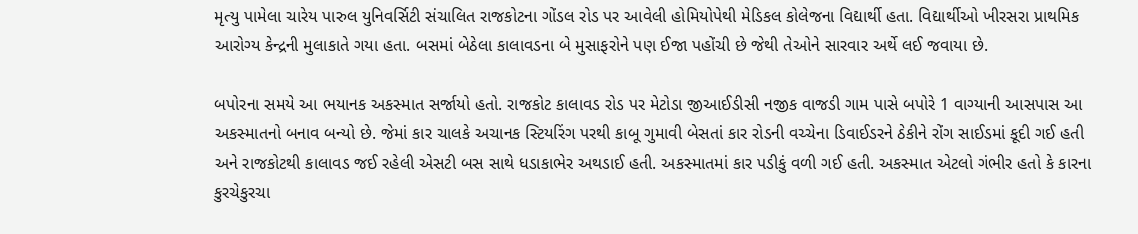મૃત્યુ પામેલા ચારેય પારુલ યુનિવર્સિટી સંચાલિત રાજકોટના ગોંડલ રોડ પર આવેલી હોમિયોપેથી મેડિકલ કોલેજના વિદ્યાર્થી હતા. વિદ્યાર્થીઓ ખીરસરા પ્રાથમિક આરોગ્ય કેન્દ્રની મુલાકાતે ગયા હતા. બસમાં બેઠેલા કાલાવડના બે મુસાફરોને પણ ઈજા પહોંચી છે જેથી તેઓને સારવાર અર્થે લઈ જવાયા છે.

બપોરના સમયે આ ભયાનક અકસ્માત સર્જાયો હતો. રાજકોટ કાલાવડ રોડ પર મેટોડા જીઆઈડીસી નજીક વાજડી ગામ પાસે બપોરે 1 વાગ્યાની આસપાસ આ અકસ્માતનો બનાવ બન્યો છે. જેમાં કાર ચાલકે અચાનક સ્ટિયરિંગ પરથી કાબૂ ગુમાવી બેસતાં કાર રોડની વચ્ચેના ડિવાઈડરને ઠેકીને રોંગ સાઈડમાં કૂદી ગઈ હતી અને રાજકોટથી કાલાવડ જઈ રહેલી એસટી બસ સાથે ધડાકાભેર અથડાઈ હતી. અકસ્માતમાં કાર પડીકું વળી ગઈ હતી. અકસ્માત એટલો ગંભીર હતો કે કારના કુરચેકુરચા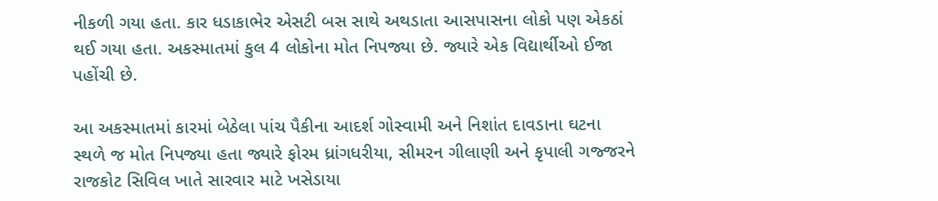નીકળી ગયા હતા. કાર ધડાકાભેર એસટી બસ સાથે અથડાતા આસપાસના લોકો પણ એકઠાં થઈ ગયા હતા. અકસ્માતમાં કુલ 4 લોકોના મોત નિપજ્યા છે. જ્યારે એક વિદ્યાર્થીઓ ઈજા પહોંચી છે.

આ અકસ્માતમાં કારમાં બેઠેલા પાંચ પૈકીના આદર્શ ગોસ્વામી અને નિશાંત દાવડાના ઘટના સ્થળે જ મોત નિપજ્યા હતા જ્યારે ફોરમ ધ્રાંગધરીયા, સીમરન ગીલાણી અને કૃપાલી ગજ્જરને રાજકોટ સિવિલ ખાતે સારવાર માટે ખસેડાયા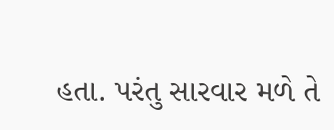હતા. પરંતુ સારવાર મળે તે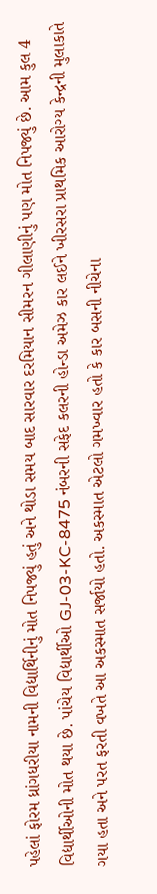પહેલાં ફોરમ ધ્રાંગધરીયા નામની વિદ્યાર્થિનીનું મોત નિપજ્યું હતું અને થોડા સમય બાદ સારવાર દરમિયાન સીમરન ગીલાણીનું પણ મોત નિપજ્યું છે. આમ કુલ 4 વિદ્યાર્થીઓની મોત થયા છે. પાંચેય વિદ્યાર્થીઓ GJ-03-KC-8475 નંબરની સફેદ કલરની હોન્ડા અમેઝ કાર લઈને ખીરસરા પ્રાથમિક આરોગ્ય કેન્દ્રની મુલાકાતે ગયા હતા અને પરત ફરતી વખતે આ અકસ્માત સર્જાયો હતો. અકસ્માત એટલો ગમખ્વાર હતો કે કાર બસની નીચેના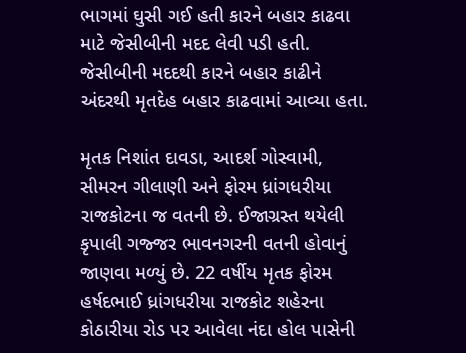ભાગમાં ઘુસી ગઈ હતી કારને બહાર કાઢવા માટે જેસીબીની મદદ લેવી પડી હતી. જેસીબીની મદદથી કારને બહાર કાઢીને અંદરથી મૃતદેહ બહાર કાઢવામાં આવ્યા હતા.

મૃતક નિશાંત દાવડા, આદર્શ ગોસ્વામી, સીમરન ગીલાણી અને ફોરમ ધ્રાંગધરીયા રાજકોટના જ વતની છે. ઈજાગ્રસ્ત થયેલી કૃપાલી ગજ્જર ભાવનગરની વતની હોવાનું જાણવા મળ્યું છે. 22 વર્ષીય મૃતક ફોરમ હર્ષદભાઈ ધ્રાંગધરીયા રાજકોટ શહેરના કોઠારીયા રોડ પર આવેલા નંદા હોલ પાસેની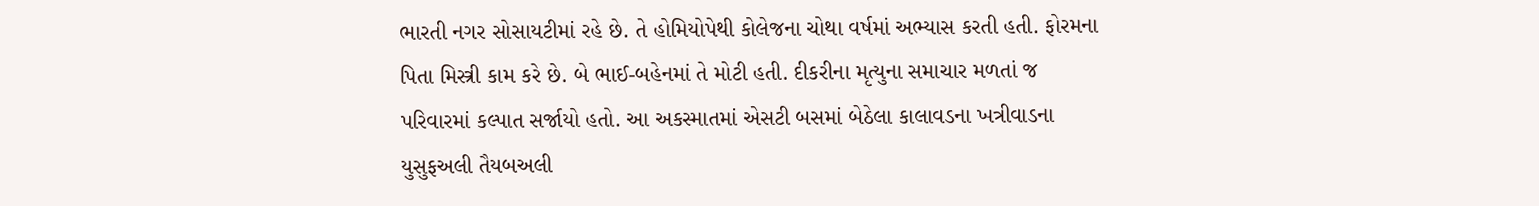ભારતી નગર સોસાયટીમાં રહે છે. તે હોમિયોપેથી કોલેજના ચોથા વર્ષમાં અભ્યાસ કરતી હતી. ફોરમના પિતા મિસ્ત્રી કામ કરે છે. બે ભાઈ-બહેનમાં તે મોટી હતી. દીકરીના મૃત્યુના સમાચાર મળતાં જ પરિવારમાં કલ્પાત સર્જાયો હતો. આ અકસ્માતમાં એસટી બસમાં બેઠેલા કાલાવડના ખત્રીવાડના યુસુફઅલી તૈયબઅલી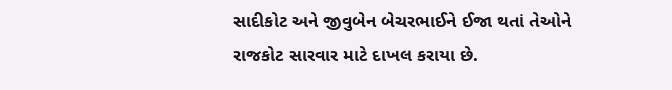સાદીકોટ અને જીવુબેન બેચરભાઈને ઈજા થતાં તેઓને રાજકોટ સારવાર માટે દાખલ કરાયા છે.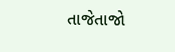તાજેતાજો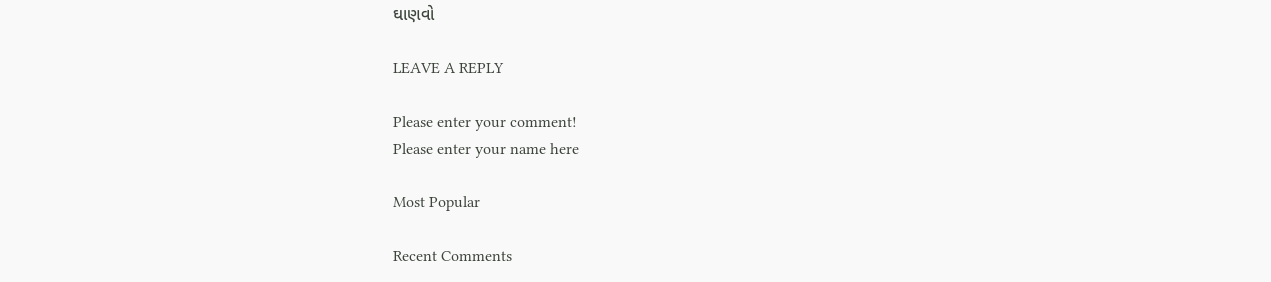ઘાણવો

LEAVE A REPLY

Please enter your comment!
Please enter your name here

Most Popular

Recent Comments